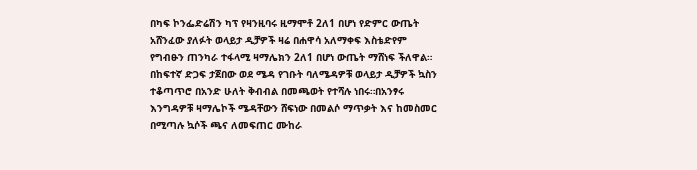በካፍ ኮንፌድሬሽን ካፕ የዛንዚባሩ ዚማሞቶ 2ለ1 በሆነ የድምር ውጤት አሸንፈው ያለፉት ወላይታ ዲቻዎች ዛሬ በሐዋሳ አለማቀፍ እስቴድየም የግብፁን ጠንካራ ተፋላሚ ዛማሌክን 2ለ1 በሆነ ውጤት ማሸነፍ ችለዋል።
በከፍተኛ ድጋፍ ታጀበው ወደ ሜዳ የገቡት ባለሜዳዎቹ ወላይታ ዲቻዎች ኳስን ተቆጣጥሮ በአንድ ሁለት ቅብብል በመጫወት የተሻሉ ነበሩ።በአንፃሩ እንግዳዎቹ ዛማሌኮች ሜዳቸውን ሸፍነው በመልሶ ማጥቃት እና ከመስመር በሚጣሉ ኳሶች ጫና ለመፍጠር ሙከራ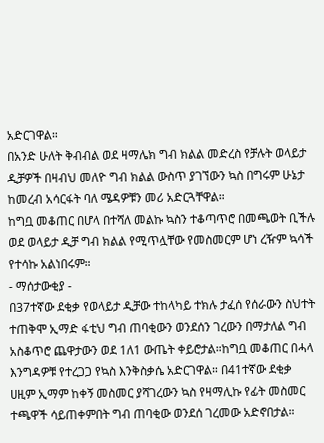አድርገዋል።
በአንድ ሁለት ቅብብል ወደ ዛማሌክ ግብ ክልል መድረስ የቻሉት ወላይታ ዲቻዎች በዛብህ መለዮ ግብ ክልል ውስጥ ያገኘውን ኳስ በግሩም ሁኔታ ከመረብ አሳርፋት ባለ ሜዳዎቹን መሪ አድርጓቸዋል።
ከግቧ መቆጠር በሆላ በተሻለ መልኩ ኳስን ተቆጣጥሮ በመጫወት ቢችሉ ወደ ወላይታ ዲቻ ግብ ክልል የሚጥሏቸው የመስመርም ሆነ ረዥም ኳሳች የተሳኩ አልነበሩም።
- ማሰታውቂያ -
በ37ተኛው ደቂቃ የወላይታ ዲቻው ተከላካይ ተክሉ ታፈሰ የሰራውን ስህተት ተጠቅሞ ኢማድ ፋቲህ ግብ ጠባቂውን ወንደሰን ገረውን በማታለል ግብ አስቆጥሮ ጨዋታውን ወደ 1ለ1 ውጤት ቀይሮታል።ከግቧ መቆጠር በሓላ እንግዳዎቹ የተረጋጋ የኳስ እንቅስቃሴ አድርገዋል። በ41ተኛው ደቂቃ ሀዚም ኢማም ከቀኝ መስመር ያሻገረውን ኳስ የዛማሊኩ የፊት መስመር ተጫዋች ሳይጠቀምበት ግብ ጠባቂው ወንደሰ ገረመው አድኖበታል።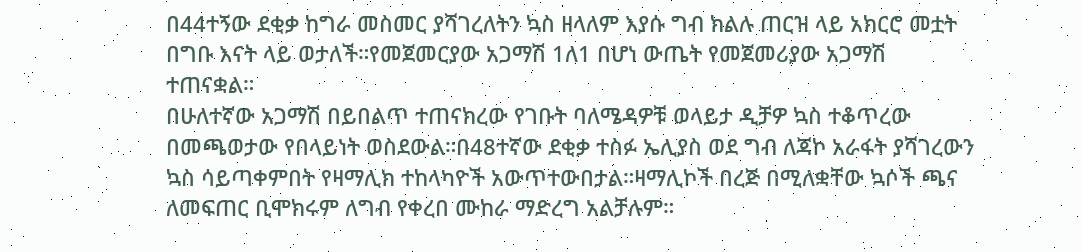በ44ተኝው ደቂቃ ከግራ መስመር ያሻገረለትን ኳስ ዘላለም እያሱ ግብ ክልሉ ጠርዝ ላይ አክርሮ መቷት በግቡ እናት ላይ ወታለች።የመጀመርያው አጋማሽ 1ለ1 በሆነ ውጤት የመጀመሪያው አጋማሽ ተጠናቋል።
በሁለተኛው አጋማሽ በይበልጥ ተጠናክረው የገቡት ባለሜዳዎቹ ወላይታ ዲቻዎ ኳስ ተቆጥረው በመጫወታው የበላይነት ወስደውል።በ48ተኛው ደቂቃ ተስፉ ኤሊያስ ወደ ግብ ለጃኮ አራፋት ያሻገረውን ኳስ ሳይጣቀምበት የዛማሊክ ተከላካዮች አውጥተውበታል።ዛማሊኮች በረጅ በሚለቋቸው ኳሶች ጫና ለመፍጠር ቢሞክሩም ለግብ የቀረበ ሙከራ ማድረግ አልቻሉም።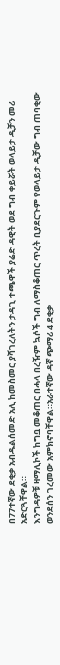በ77ተኛው ደቂቃ አብዱልሰመድ አሊ ከመስመር ያሻገረለትን ታዳጊ ተጫዋች ያሬድ ዳዊት ወደ ግብ ቀይሯት ወላይታ ዲቻን መሪ አድርጓቸዋል።
እንግዳዎቹ ዛማሊኮች ከግቧ መቆጠር በሓላ በረዥም ኳሶች ግብ ለማስቆጠር ጥረት ቢያደርጉም የወላይታ ዲቻው ግብ ጠባቂው ወንደሰን ገረመው አምክኖባቸዋል።አራተኛው ዳኛ ጭማሪ 4 ደቂቃ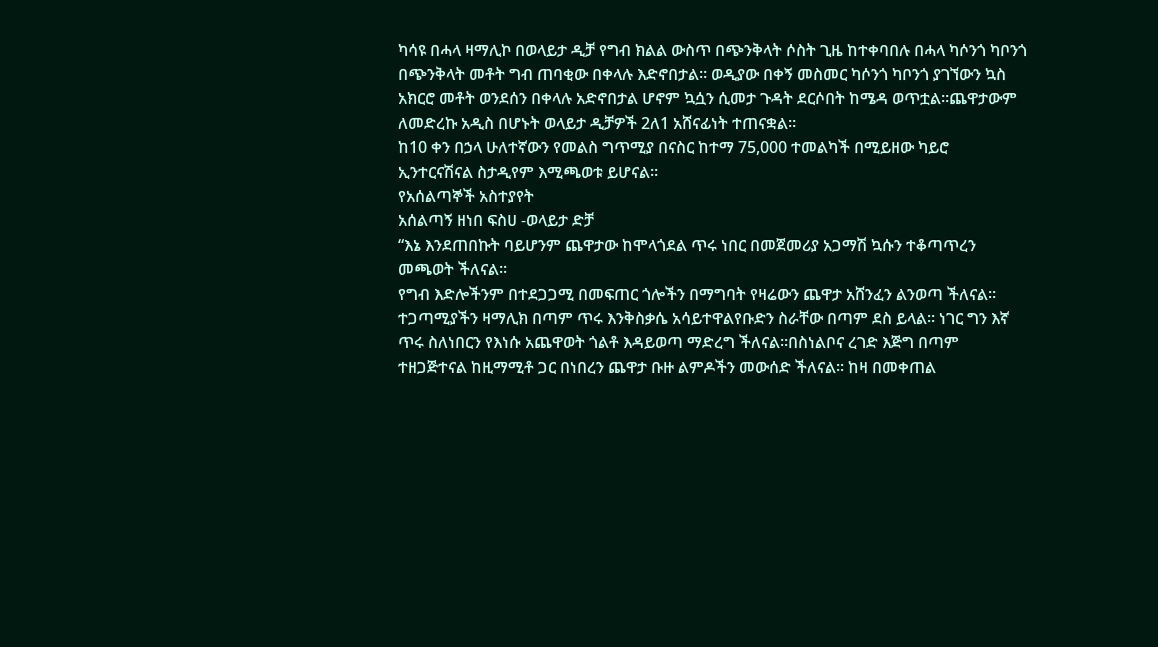ካሳዩ በሓላ ዛማሊኮ በወላይታ ዲቻ የግብ ክልል ውስጥ በጭንቅላት ሶስት ጊዜ ከተቀባበሉ በሓላ ካሶንጎ ካቦንጎ በጭንቅላት መቶት ግብ ጠባቂው በቀላሉ እድኖበታል። ወዲያው በቀኝ መስመር ካሶንጎ ካቦንጎ ያገኘውን ኳስ አክርሮ መቶት ወንደሰን በቀላሉ አድኖበታል ሆኖም ኳሷን ሲመታ ጉዳት ደርሶበት ከሜዳ ወጥቷል።ጨዋታውም ለመድረኩ አዲስ በሆኑት ወላይታ ዲቻዎች 2ለ1 አሸናፊነት ተጠናቋል።
ከ10 ቀን በኃላ ሁለተኛውን የመልስ ግጥሚያ በናስር ከተማ 75,000 ተመልካች በሚይዘው ካይሮ ኢንተርናሽናል ስታዲየም እሚጫወቱ ይሆናል።
የአሰልጣኞች አስተያየት
አሰልጣኝ ዘነበ ፍስሀ -ወላይታ ድቻ
“እኔ እንደጠበኩት ባይሆንም ጨዋታው ከሞላጎደል ጥሩ ነበር በመጀመሪያ አጋማሽ ኳሱን ተቆጣጥረን መጫወት ችለናል፡፡
የግብ እድሎችንም በተደጋጋሚ በመፍጠር ጎሎችን በማግባት የዛሬውን ጨዋታ አሸንፈን ልንወጣ ችለናል፡፡ተጋጣሚያችን ዛማሊክ በጣም ጥሩ እንቅስቃሴ አሳይተዋልየቡድን ስራቸው በጣም ደስ ይላል፡፡ ነገር ግን እኛ ጥሩ ስለነበርን የእነሱ አጨዋወት ጎልቶ እዳይወጣ ማድረግ ችለናል።በስነልቦና ረገድ እጅግ በጣም ተዘጋጅተናል ከዚማሚቶ ጋር በነበረን ጨዋታ ቡዙ ልምዶችን መውሰድ ችለናል፡፡ ከዛ በመቀጠል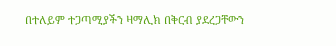በተለይም ተጋጣሚያችን ዛማሊክ በቅርብ ያደረጋቸውን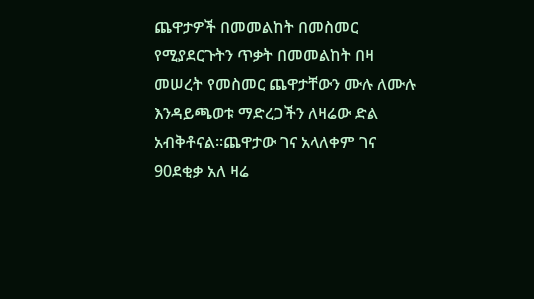ጨዋታዎች በመመልከት በመስመር የሚያደርጉትን ጥቃት በመመልከት በዛ መሠረት የመስመር ጨዋታቸውን ሙሉ ለሙሉ እንዳይጫወቱ ማድረጋችን ለዛሬው ድል አብቅቶናል፡፡ጨዋታው ገና አላለቀም ገና 90ደቂቃ አለ ዛሬ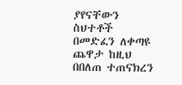ያየናቸውን ስህተቶች በመድፈን ለቀጣዩ ጨዋታ ከዚህ በበለጠ ተጠናክረን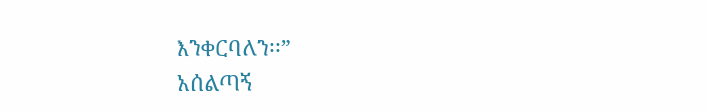እንቀርባለን፡፡”
አሰልጣኝ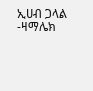ኢሀብ ጋላል -ዛማሌክ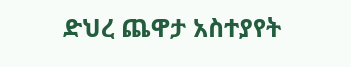ድህረ ጨዋታ አስተያየት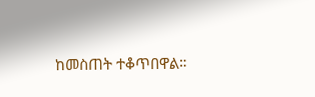ከመስጠት ተቆጥበዋል።